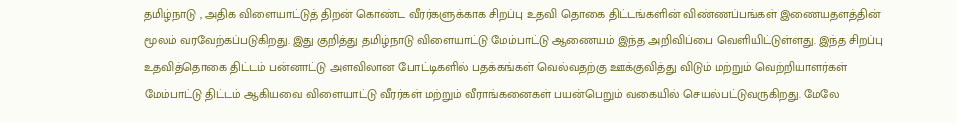தமிழ்நாடு , அதிக விளையாட்டுத் திறன் கொண்ட வீரர்களுக்காக சிறப்பு உதவி தொகை திட்டங்களின் விண்ணப்பங்கள் இணையதளத்தின் மூலம் வரவேற்கப்படுகிறது. இது குறித்து தமிழ்நாடு விளையாட்டு மேம்பாட்டு ஆணையம் இந்த அறிவிப்பை வெளியிட்டுள்ளது. இந்த சிறப்பு உதவித்தொகை திட்டம் பன்னாட்டு அளவிலான போட்டிகளில் பதக்கங்கள் வெல்வதற்கு ஊக்குவித்து விடும் மற்றும் வெற்றியாளர்கள் மேம்பாட்டு திட்டம் ஆகியவை விளையாட்டு வீரர்கள் மற்றும் வீராங்கனைகள் பயன்பெறும் வகையில் செயல்பட்டுவருகிறது. மேலே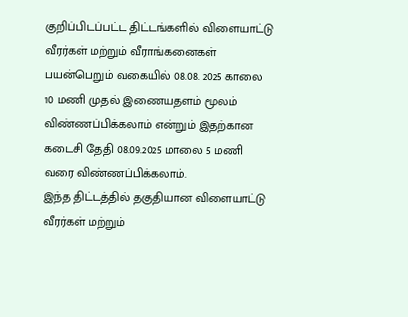குறிப்பிடப்பட்ட திட்டங்களில் விளையாட்டு வீரர்கள் மற்றும் வீராங்கனைகள் பயன்பெறும் வகையில் 08.08. 2025 காலை 10 மணி முதல் இணையதளம் மூலம் விண்ணப்பிக்கலாம் என்றும் இதற்கான கடைசி தேதி 08.09.2025 மாலை 5 மணி வரை விண்ணப்பிக்கலாம்.
இந்த திட்டத்தில் தகுதியான விளையாட்டு வீரர்கள் மற்றும்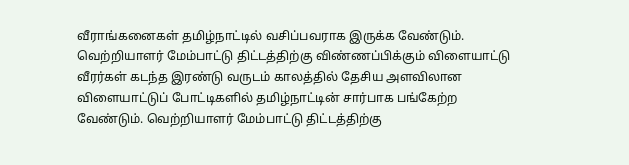வீராங்கனைகள் தமிழ்நாட்டில் வசிப்பவராக இருக்க வேண்டும். வெற்றியாளர் மேம்பாட்டு திட்டத்திற்கு விண்ணப்பிக்கும் விளையாட்டு வீரர்கள் கடந்த இரண்டு வருடம் காலத்தில் தேசிய அளவிலான விளையாட்டுப் போட்டிகளில் தமிழ்நாட்டின் சார்பாக பங்கேற்ற வேண்டும். வெற்றியாளர் மேம்பாட்டு திட்டத்திற்கு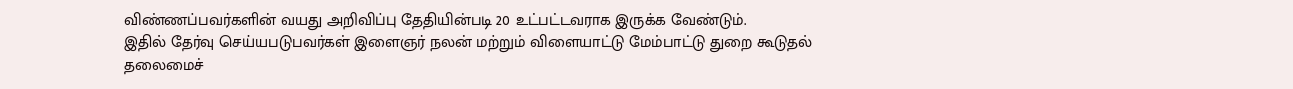விண்ணப்பவர்களின் வயது அறிவிப்பு தேதியின்படி 20 உட்பட்டவராக இருக்க வேண்டும்.
இதில் தேர்வு செய்யபடுபவர்கள் இளைஞர் நலன் மற்றும் விளையாட்டு மேம்பாட்டு துறை கூடுதல் தலைமைச்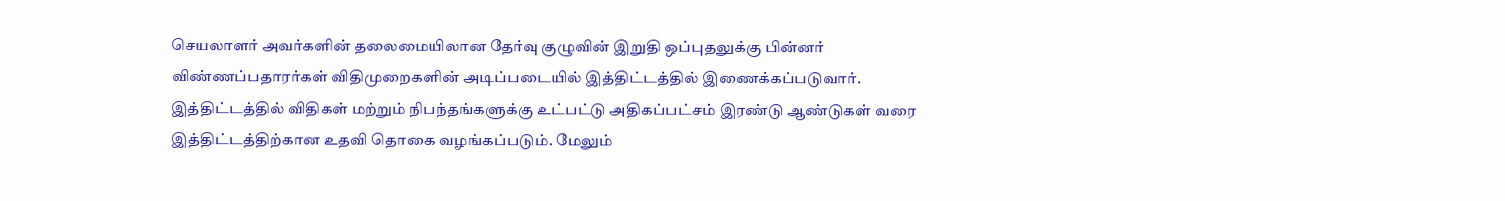செயலாளர் அவர்களின் தலைமையிலான தேர்வு குழுவின் இறுதி ஒப்புதலுக்கு பின்னர் விண்ணப்பதாரர்கள் விதிமுறைகளின் அடிப்படையில் இத்திட்டத்தில் இணைக்கப்படுவார். இத்திட்டத்தில் விதிகள் மற்றும் நிபந்தங்களுக்கு உட்பட்டு அதிகப்பட்சம் இரண்டு ஆண்டுகள் வரை இத்திட்டத்திற்கான உதவி தொகை வழங்கப்படும். மேலும்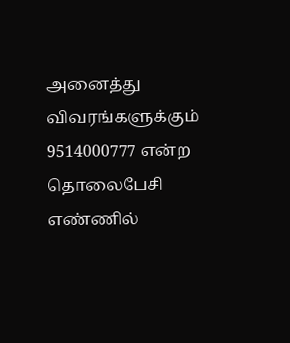அனைத்து விவரங்களுக்கும் 9514000777 என்ற தொலைபேசி எண்ணில்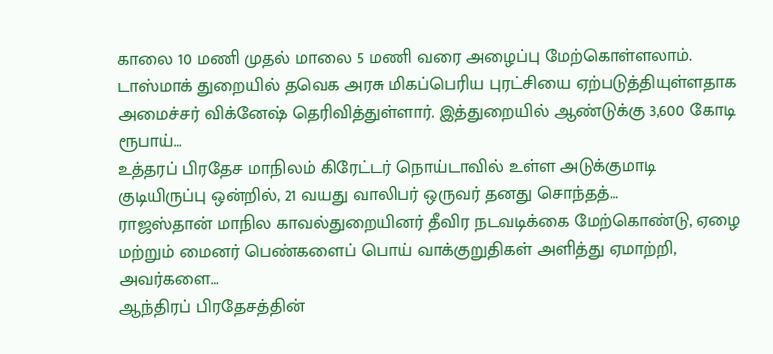காலை 10 மணி முதல் மாலை 5 மணி வரை அழைப்பு மேற்கொள்ளலாம்.
டாஸ்மாக் துறையில் தவெக அரசு மிகப்பெரிய புரட்சியை ஏற்படுத்தியுள்ளதாக அமைச்சர் விக்னேஷ் தெரிவித்துள்ளார். இத்துறையில் ஆண்டுக்கு 3,600 கோடி ரூபாய்…
உத்தரப் பிரதேச மாநிலம் கிரேட்டர் நொய்டாவில் உள்ள அடுக்குமாடி குடியிருப்பு ஒன்றில், 21 வயது வாலிபர் ஒருவர் தனது சொந்தத்…
ராஜஸ்தான் மாநில காவல்துறையினர் தீவிர நடவடிக்கை மேற்கொண்டு, ஏழை மற்றும் மைனர் பெண்களைப் பொய் வாக்குறுதிகள் அளித்து ஏமாற்றி, அவர்களை…
ஆந்திரப் பிரதேசத்தின்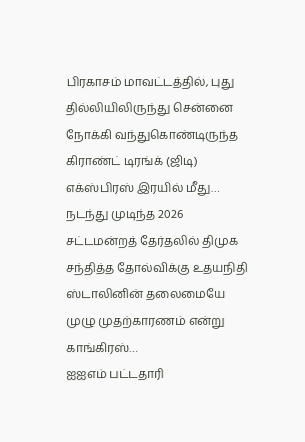பிரகாசம் மாவட்டத்தில், புது தில்லியிலிருந்து சென்னை நோக்கி வந்துகொண்டிருந்த கிராண்ட் டிரங்க் (ஜிடி) எக்ஸ்பிரஸ் இரயில் மீது…
நடந்து முடிந்த 2026 சட்டமன்றத் தேர்தலில் திமுக சந்தித்த தோல்விக்கு உதயநிதி ஸ்டாலினின் தலைமையே முழு முதற்காரணம் என்று காங்கிரஸ்…
ஐஐஎம் பட்டதாரி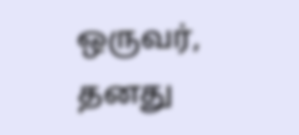ஒருவர், தனது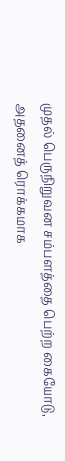முதல் பெருநிறுவன சம்பளத்தை பெற்ற கையோடு, அதனைத் ரொக்கமாக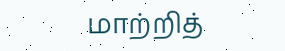மாற்றித்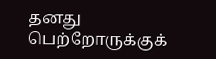தனது பெற்றோருக்குக்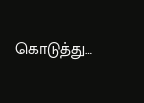கொடுத்து…